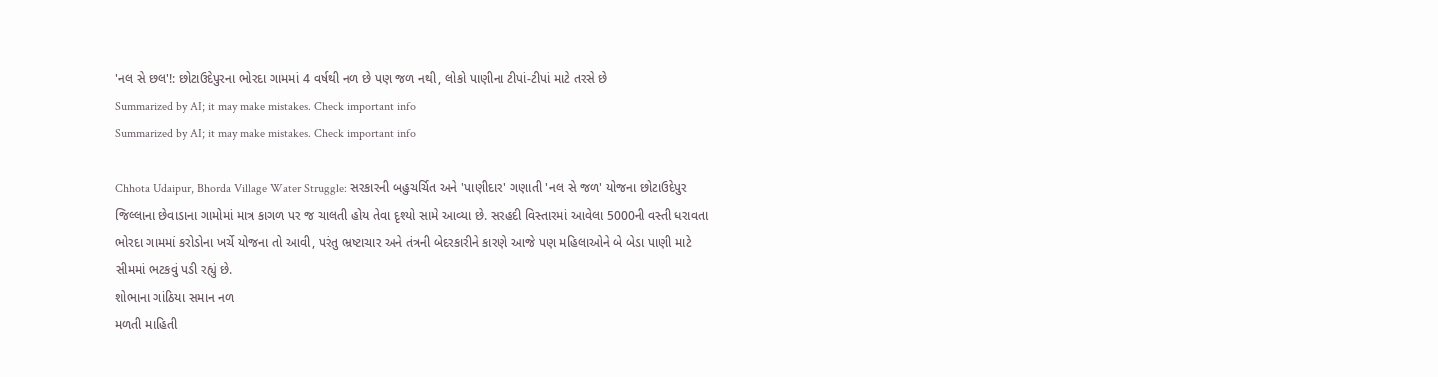'નલ સે છલ'!: છોટાઉદેપુરના ભોરદા ગામમાં 4 વર્ષથી નળ છે પણ જળ નથી, લોકો પાણીના ટીપાં-ટીપાં માટે તરસે છે
Summarized by AI; it may make mistakes. Check important info
Summarized by AI; it may make mistakes. Check important info

Chhota Udaipur, Bhorda Village Water Struggle: સરકારની બહુચર્ચિત અને 'પાણીદાર' ગણાતી 'નલ સે જળ' યોજના છોટાઉદેપુર જિલ્લાના છેવાડાના ગામોમાં માત્ર કાગળ પર જ ચાલતી હોય તેવા દૃશ્યો સામે આવ્યા છે. સરહદી વિસ્તારમાં આવેલા 5000ની વસ્તી ધરાવતા ભોરદા ગામમાં કરોડોના ખર્ચે યોજના તો આવી, પરંતુ ભ્રષ્ટાચાર અને તંત્રની બેદરકારીને કારણે આજે પણ મહિલાઓને બે બેડા પાણી માટે સીમમાં ભટકવું પડી રહ્યું છે.
શોભાના ગાંઠિયા સમાન નળ
મળતી માહિતી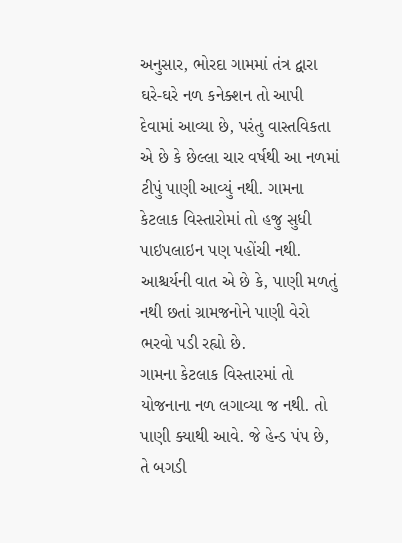અનુસાર, ભોરદા ગામમાં તંત્ર દ્વારા ઘરે-ઘરે નળ કનેક્શન તો આપી દેવામાં આવ્યા છે, પરંતુ વાસ્તવિકતા એ છે કે છેલ્લા ચાર વર્ષથી આ નળમાં ટીપું પાણી આવ્યું નથી. ગામના કેટલાક વિસ્તારોમાં તો હજુ સુધી પાઇપલાઇન પણ પહોંચી નથી. આશ્ચર્યની વાત એ છે કે, પાણી મળતું નથી છતાં ગ્રામજનોને પાણી વેરો ભરવો પડી રહ્યો છે.
ગામના કેટલાક વિસ્તારમાં તો યોજનાના નળ લગાવ્યા જ નથી. તો પાણી ક્યાથી આવે. જે હેન્ડ પંપ છે, તે બગડી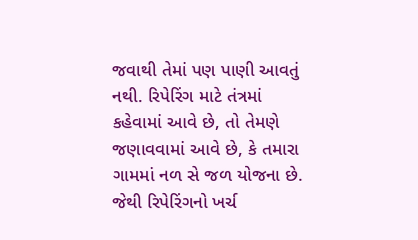જવાથી તેમાં પણ પાણી આવતું નથી. રિપેરિંગ માટે તંત્રમાં કહેવામાં આવે છે, તો તેમણે જણાવવામાં આવે છે, કે તમારા ગામમાં નળ સે જળ યોજના છે. જેથી રિપેરિંગનો ખર્ચ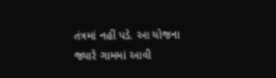તંત્રમાં નહીં પડે. આ યોજના જ્યારે ગામમાં આવી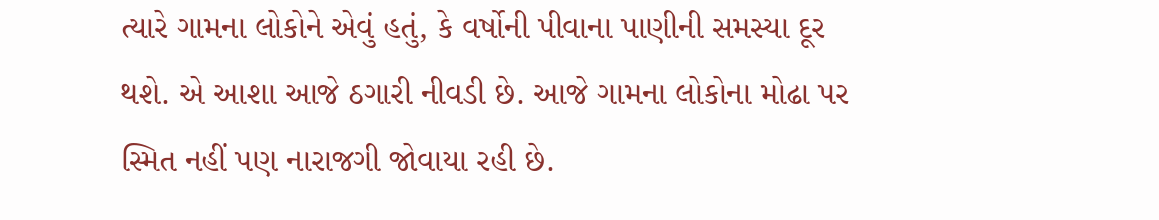ત્યારે ગામના લોકોને એવું હતું, કે વર્ષોની પીવાના પાણીની સમસ્યા દૂર થશે. એ આશા આજે ઠગારી નીવડી છે. આજે ગામના લોકોના મોઢા પર સ્મિત નહીં પણ નારાજગી જોવાયા રહી છે.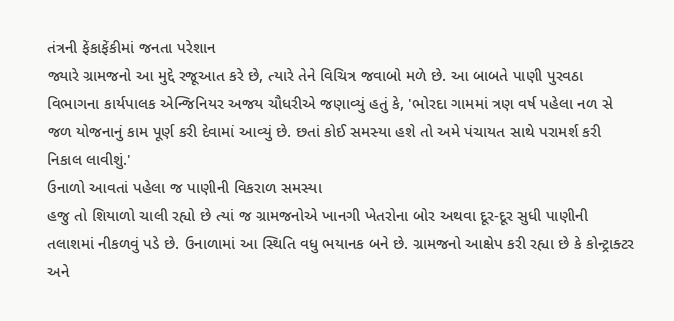તંત્રની ફેંકાફેંકીમાં જનતા પરેશાન
જ્યારે ગ્રામજનો આ મુદ્દે રજૂઆત કરે છે, ત્યારે તેને વિચિત્ર જવાબો મળે છે. આ બાબતે પાણી પુરવઠા વિભાગના કાર્યપાલક એન્જિનિયર અજય ચૌધરીએ જણાવ્યું હતું કે, 'ભોરદા ગામમાં ત્રણ વર્ષ પહેલા નળ સે જળ યોજનાનું કામ પૂર્ણ કરી દેવામાં આવ્યું છે. છતાં કોઈ સમસ્યા હશે તો અમે પંચાયત સાથે પરામર્શ કરી નિકાલ લાવીશું.'
ઉનાળો આવતાં પહેલા જ પાણીની વિકરાળ સમસ્યા
હજુ તો શિયાળો ચાલી રહ્યો છે ત્યાં જ ગ્રામજનોએ ખાનગી ખેતરોના બોર અથવા દૂર-દૂર સુધી પાણીની તલાશમાં નીકળવું પડે છે. ઉનાળામાં આ સ્થિતિ વધુ ભયાનક બને છે. ગ્રામજનો આક્ષેપ કરી રહ્યા છે કે કોન્ટ્રાક્ટર અને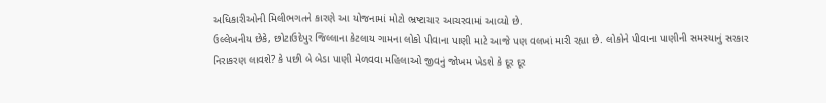અધિકારીઓની મિલીભગતને કારણે આ યોજનામાં મોટો ભ્રષ્ટાચાર આચરવામાં આવ્યો છે.
ઉલ્લેખનીય છેકે, છોટાઉદેપુર જિલ્લાના કેટલાય ગામના લોકો પીવાના પાણી માટે આજે પણ વલખાં મારી રહ્યા છે. લોકોને પીવાના પાણીની સમસ્યાનું સરકાર નિરાકરણ લાવશે? કે પછી બે બેડા પાણી મેળવવા મહિલાઓ જીવનું જોખમ ખેડશે કે દૂર દૂર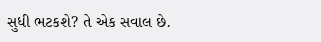સુધી ભટકશે? તે એક સવાલ છે.